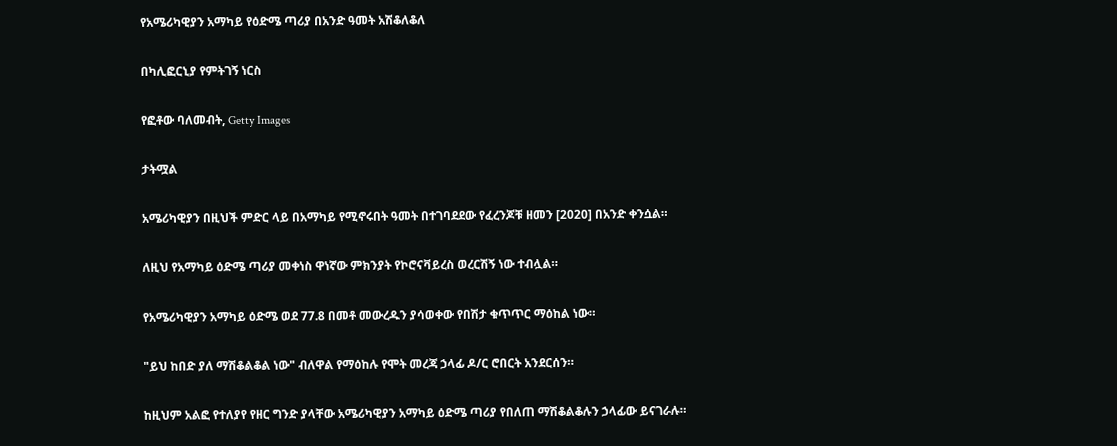የአሜሪካዊያን አማካይ የዕድሜ ጣሪያ በአንድ ዓመት አሽቆለቆለ

በካሊፎርኒያ የምትገኝ ነርስ

የፎቶው ባለመብት, Getty Images

ታትሟል

አሜሪካዊያን በዚህች ምድር ላይ በአማካይ የሚኖሩበት ዓመት በተገባደደው የፈረንጆቹ ዘመን [2020] በአንድ ቀንሷል።

ለዚህ የአማካይ ዕድሜ ጣሪያ መቀነስ ዋነኛው ምክንያት የኮሮናቫይረስ ወረርሽኝ ነው ተብሏል።

የአሜሪካዊያን አማካይ ዕድሜ ወደ 77.8 በመቶ መውረዱን ያሳወቀው የበሽታ ቁጥጥር ማዕከል ነው።

"ይህ ከበድ ያለ ማሽቆልቆል ነው" ብለዋል የማዕከሉ የሞት መረጃ ኃላፊ ዶ/ር ሮበርት አንደርሰን።

ከዚህም አልፎ የተለያየ የዘር ግንድ ያላቸው አሜሪካዊያን አማካይ ዕድሜ ጣሪያ የበለጠ ማሽቆልቆሉን ኃላፊው ይናገራሉ።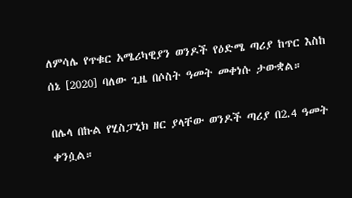ለምሳሌ የጥቁር አሜሪካዊያን ወንዶች የዕድሜ ጣሪያ ከጥር እስከ ሰኔ [2020] ባለው ጊዜ በሶስት ዓመት መቀነሱ ታውቋል።

በሌላ በኩል የሂስፓኒክ ዘር ያላቸው ወንዶች ጣሪያ በ2.4 ዓመት ቀንሷል።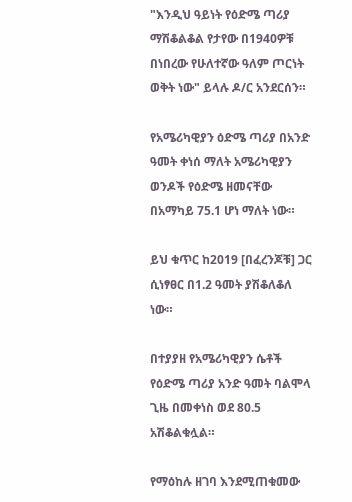"እንዲህ ዓይነት የዕድሜ ጣሪያ ማሽቆልቆል የታየው በ1940ዎቹ በነበረው የሁለተኛው ዓለም ጦርነት ወቅት ነው" ይላሉ ዶ/ር አንደርሰን።

የአሜሪካዊያን ዕድሜ ጣሪያ በአንድ ዓመት ቀነሰ ማለት አሜሪካዊያን ወንዶች የዕድሜ ዘመናቸው በአማካይ 75.1 ሆነ ማለት ነው።

ይህ ቁጥር ከ2019 [በፈረንጆቹ] ጋር ሲነፃፀር በ1.2 ዓመት ያሽቆለቆለ ነው።

በተያያዘ የአሜሪካዊያን ሴቶች የዕድሜ ጣሪያ አንድ ዓመት ባልሞላ ጊዜ በመቀነስ ወደ 80.5 አሽቆልቁሏል።

የማዕከሉ ዘገባ እንደሚጠቁመው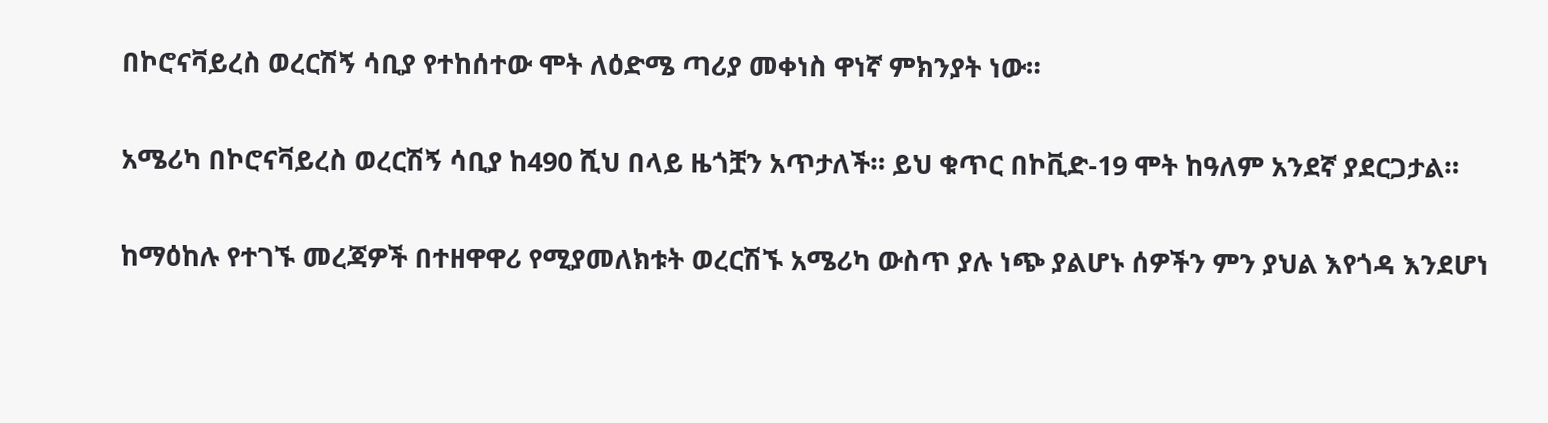በኮሮናቫይረስ ወረርሽኝ ሳቢያ የተከሰተው ሞት ለዕድሜ ጣሪያ መቀነስ ዋነኛ ምክንያት ነው።

አሜሪካ በኮሮናቫይረስ ወረርሽኝ ሳቢያ ከ490 ሺህ በላይ ዜጎቿን አጥታለች። ይህ ቁጥር በኮቪድ-19 ሞት ከዓለም አንደኛ ያደርጋታል።

ከማዕከሉ የተገኙ መረጃዎች በተዘዋዋሪ የሚያመለክቱት ወረርሽኙ አሜሪካ ውስጥ ያሉ ነጭ ያልሆኑ ሰዎችን ምን ያህል እየጎዳ እንደሆነ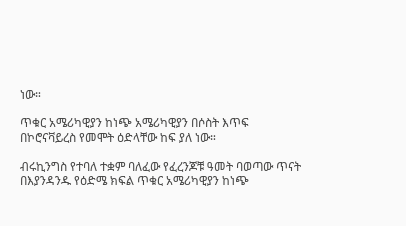ነው።

ጥቁር አሜሪካዊያን ከነጭ አሜሪካዊያን በሶስት እጥፍ በኮሮናቫይረስ የመሞት ዕድላቸው ከፍ ያለ ነው።

ብሩኪንግስ የተባለ ተቋም ባለፈው የፈረንጆቹ ዓመት ባወጣው ጥናት በእያንዳንዱ የዕድሜ ክፍል ጥቁር አሜሪካዊያን ከነጭ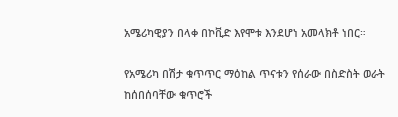አሜሪካዊያን በላቀ በኮቪድ እየሞቱ እንደሆነ አመላክቶ ነበር።

የአሜሪካ በሽታ ቁጥጥር ማዕከል ጥናቱን የሰራው በስድስት ወራት ከሰበሰባቸው ቁጥሮች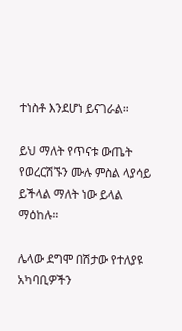ተነስቶ እንደሆነ ይናገራል።

ይህ ማለት የጥናቱ ውጤት የወረርሽኙን ሙሉ ምስል ላያሳይ ይችላል ማለት ነው ይላል ማዕከሉ።

ሌላው ደግሞ በሽታው የተለያዩ አካባቢዎችን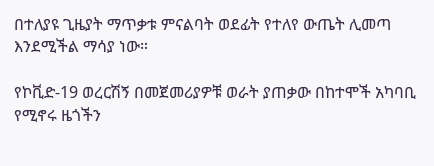በተለያዩ ጊዜያት ማጥቃቱ ምናልባት ወደፊት የተለየ ውጤት ሊመጣ እንደሚችል ማሳያ ነው።

የኮቪድ-19 ወረርሽኝ በመጀመሪያዎቹ ወራት ያጠቃው በከተሞች አካባቢ የሚኖሩ ዜጎችን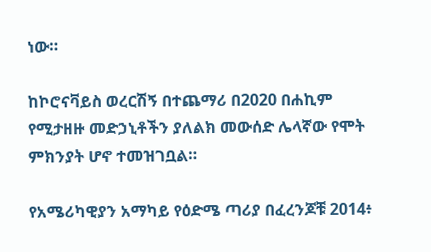ነው።

ከኮሮናቫይስ ወረርሽኝ በተጨማሪ በ2020 በሐኪም የሚታዘዙ መድኃኒቶችን ያለልክ መውሰድ ሌላኛው የሞት ምክንያት ሆኖ ተመዝገቧል።

የአሜሪካዊያን አማካይ የዕድሜ ጣሪያ በፈረንጆቹ 2014፥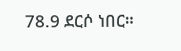78.9 ደርሶ ነበር።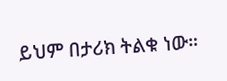ይህም በታሪክ ትልቁ ነው።